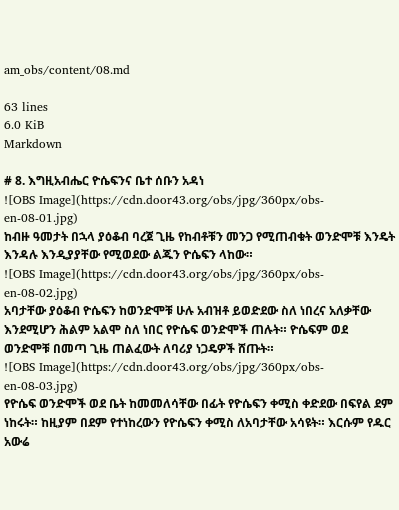am_obs/content/08.md

63 lines
6.0 KiB
Markdown

# 8. እግዚአብሔር ዮሴፍንና ቤተ ሰቡን አዳነ
![OBS Image](https://cdn.door43.org/obs/jpg/360px/obs-en-08-01.jpg)
ከብዙ ዓመታት በኋላ ያዕቆብ ባረጀ ጊዜ የከብቶቹን መንጋ የሚጠብቁት ወንድሞቹ እንዴት እንዳሉ እንዲያያቸው የሚወደው ልጁን ዮሴፍን ላከው።
![OBS Image](https://cdn.door43.org/obs/jpg/360px/obs-en-08-02.jpg)
አባታቸው ያዕቆብ ዮሴፍን ከወንድሞቹ ሁሉ አብዝቶ ይወድደው ስለ ነበረና አለቃቸው እንደሚሆን ሕልም አልሞ ስለ ነበር የዮሴፍ ወንድሞች ጠሉት። ዮሴፍም ወደ ወንድሞቹ በመጣ ጊዜ ጠልፈውት ለባሪያ ነጋዴዎች ሸጡት።
![OBS Image](https://cdn.door43.org/obs/jpg/360px/obs-en-08-03.jpg)
የዮሴፍ ወንድሞች ወደ ቤት ከመመለሳቸው በፊት የዮሴፍን ቀሚስ ቀድደው በፍየል ደም ነከሩት። ከዚያም በደም የተነከረውን የዮሴፍን ቀሚስ ለአባታቸው አሳዩት። እርሱም የዱር አውሬ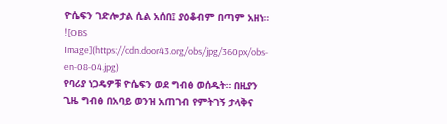ዮሴፍን ገድሎታል ሲል አሰበ፤ ያዕቆብም በጣም አዘነ።
![OBS Image](https://cdn.door43.org/obs/jpg/360px/obs-en-08-04.jpg)
የባሪያ ነጋዴዎቹ ዮሴፍን ወደ ግብፅ ወሰዱት። በዚያን ጊዜ ግብፅ በአባይ ወንዝ አጠገብ የምትገኝ ታላቅና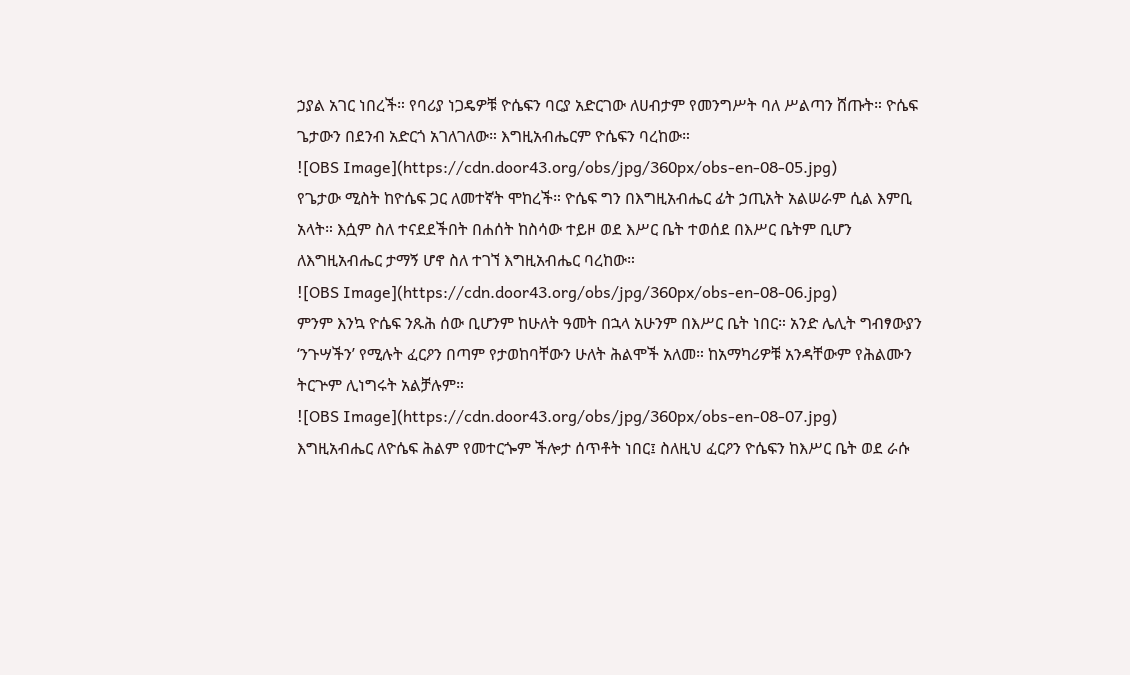ኃያል አገር ነበረች። የባሪያ ነጋዴዎቹ ዮሴፍን ባርያ አድርገው ለሀብታም የመንግሥት ባለ ሥልጣን ሸጡት። ዮሴፍ ጌታውን በደንብ አድርጎ አገለገለው። እግዚአብሔርም ዮሴፍን ባረከው።
![OBS Image](https://cdn.door43.org/obs/jpg/360px/obs-en-08-05.jpg)
የጌታው ሚስት ከዮሴፍ ጋር ለመተኛት ሞከረች። ዮሴፍ ግን በእግዚአብሔር ፊት ኃጢአት አልሠራም ሲል እምቢ አላት። እሷም ስለ ተናደደችበት በሐሰት ከስሳው ተይዞ ወደ እሥር ቤት ተወሰደ በእሥር ቤትም ቢሆን ለእግዚአብሔር ታማኝ ሆኖ ስለ ተገኘ እግዚአብሔር ባረከው።
![OBS Image](https://cdn.door43.org/obs/jpg/360px/obs-en-08-06.jpg)
ምንም እንኳ ዮሴፍ ንጹሕ ሰው ቢሆንም ከሁለት ዓመት በኋላ አሁንም በእሥር ቤት ነበር። አንድ ሌሊት ግብፃውያን ‘ንጉሣችን’ የሚሉት ፈርዖን በጣም የታወከባቸውን ሁለት ሕልሞች አለመ። ከአማካሪዎቹ አንዳቸውም የሕልሙን ትርጕም ሊነግሩት አልቻሉም።
![OBS Image](https://cdn.door43.org/obs/jpg/360px/obs-en-08-07.jpg)
እግዚአብሔር ለዮሴፍ ሕልም የመተርጐም ችሎታ ሰጥቶት ነበር፤ ስለዚህ ፈርዖን ዮሴፍን ከእሥር ቤት ወደ ራሱ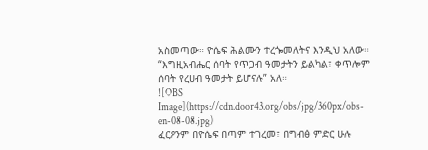አስመጣው። ዮሴፍ ሕልሙን ተረጐመለትና እንዲህ አለው። “እግዚአብሔር ሰባት የጥጋብ ዓመታትን ይልካል፣ ቀጥሎም ሰባት የረሀብ ዓመታት ይሆናሉ” አለ።
![OBS Image](https://cdn.door43.org/obs/jpg/360px/obs-en-08-08.jpg)
ፈርዖንም በዮሴፍ በጣም ተገረመ፣ በግብፅ ምድር ሁሉ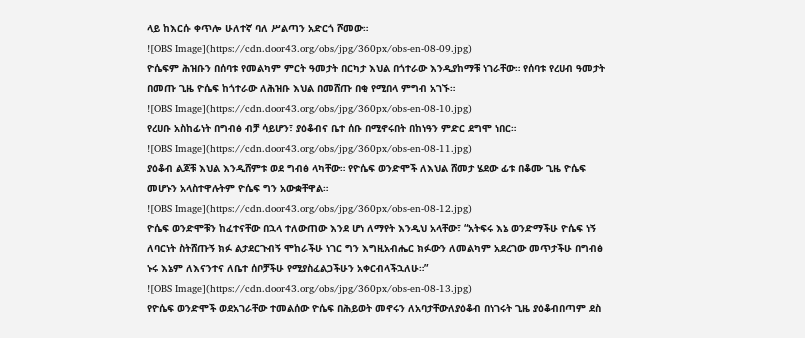ላይ ከእርሱ ቀጥሎ ሁለተኛ ባለ ሥልጣን አድርጎ ሾመው።
![OBS Image](https://cdn.door43.org/obs/jpg/360px/obs-en-08-09.jpg)
ዮሴፍም ሕዝቡን በሰባቱ የመልካም ምርት ዓመታት በርካታ እህል በጎተራው እንዲያከማቹ ነገራቸው። የሰባቱ የረሀብ ዓመታት በመጡ ጊዜ ዮሴፍ ከጎተራው ለሕዝቡ እህል በመሸጡ በቂ የሚበላ ምግብ አገኙ።
![OBS Image](https://cdn.door43.org/obs/jpg/360px/obs-en-08-10.jpg)
የረሀቡ አስከፊነት በግብፅ ብቻ ሳይሆን፣ ያዕቆብና ቤተ ሰቡ በሚኖሩበት በከነዓን ምድር ደግሞ ነበር።
![OBS Image](https://cdn.door43.org/obs/jpg/360px/obs-en-08-11.jpg)
ያዕቆብ ልጆቹ እህል እንዲሸምቱ ወደ ግብፅ ላካቸው። የዮሴፍ ወንድሞች ለእህል ሸመታ ሄደው ፊቱ በቆሙ ጊዜ ዮሴፍ መሆኑን አላስተዋሉትም ዮሴፍ ግን አውቋቸዋል።
![OBS Image](https://cdn.door43.org/obs/jpg/360px/obs-en-08-12.jpg)
ዮሴፍ ወንድሞቹን ከፈተናቸው በኋላ ተለውጠው እንደ ሆነ ለማየት እንዲህ አላቸው፣ “አትፍሩ እኔ ወንድማችሁ ዮሴፍ ነኝ ለባርነት ስትሸጡኝ ክፉ ልታደርጉብኝ ሞከራችሁ ነገር ግን እግዚአብሔር ክፉውን ለመልካም አደረገው መጥታችሁ በግብፅ ኑሩ እኔም ለእናንተና ለቤተ ሰቦቻችሁ የሚያስፈልጋችሁን አቀርብላችኋለሁ።”
![OBS Image](https://cdn.door43.org/obs/jpg/360px/obs-en-08-13.jpg)
የዮሴፍ ወንድሞች ወደአገራቸው ተመልሰው ዮሴፍ በሕይወት መኖሩን ለአባታቸውለያዕቆብ በነገሩት ጊዜ ያዕቆብበጣም ደስ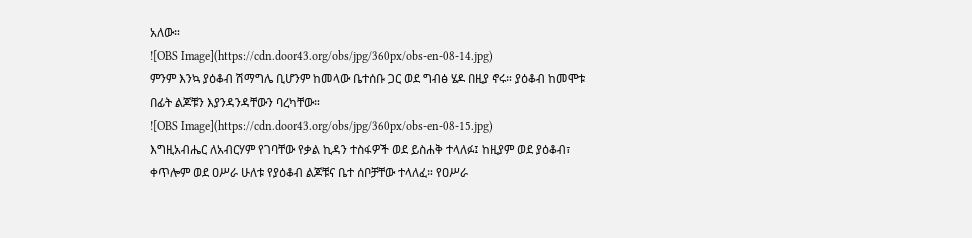አለው።
![OBS Image](https://cdn.door43.org/obs/jpg/360px/obs-en-08-14.jpg)
ምንም እንኳ ያዕቆብ ሽማግሌ ቢሆንም ከመላው ቤተሰቡ ጋር ወደ ግብፅ ሄዶ በዚያ ኖሩ። ያዕቆብ ከመሞቱ በፊት ልጆቹን እያንዳንዳቸውን ባረካቸው።
![OBS Image](https://cdn.door43.org/obs/jpg/360px/obs-en-08-15.jpg)
እግዚአብሔር ለአብርሃም የገባቸው የቃል ኪዳን ተስፋዎች ወደ ይስሐቅ ተላለፉ፤ ከዚያም ወደ ያዕቆብ፣ ቀጥሎም ወደ ዐሥራ ሁለቱ የያዕቆብ ልጆቹና ቤተ ሰቦቻቸው ተላለፈ። የዐሥራ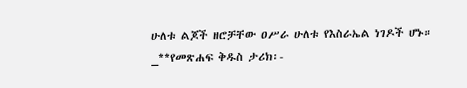ሁለቱ ልጆች ዘሮቻቸው ዐሥራ ሁለቱ የእስራኤል ነገዶች ሆኑ።
_**የመጽሐፍ ቅዱስ ታሪክ፡-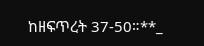ከዘፍጥረት 37-50።**_